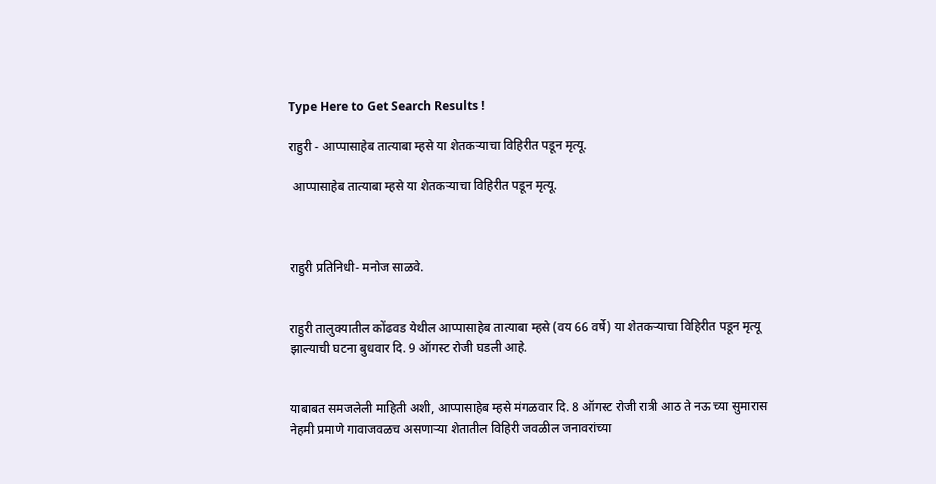Type Here to Get Search Results !

राहुरी - आप्पासाहेब तात्याबा म्हसे या शेतकर्‍याचा विहिरीत पडून मृत्यू.

 आप्पासाहेब तात्याबा म्हसे या शेतकर्‍याचा विहिरीत पडून मृत्यू.



राहुरी प्रतिनिधी- मनोज साळवे.


राहुरी तालुक्यातील कोंढवड येथील आप्पासाहेब तात्याबा म्हसे (वय 66 वर्षे) या शेतकर्‍याचा विहिरीत पडून मृत्यू झाल्याची घटना बुधवार दि. 9 ऑगस्ट रोजी घडली आहे.


याबाबत समजलेली माहिती अशी, आप्पासाहेब म्हसे मंगळवार दि. 8 ऑगस्ट रोजी रात्री आठ ते नऊ च्या सुमारास नेहमी प्रमाणे गावाजवळच असणार्‍या शेतातील विहिरी जवळील जनावरांच्या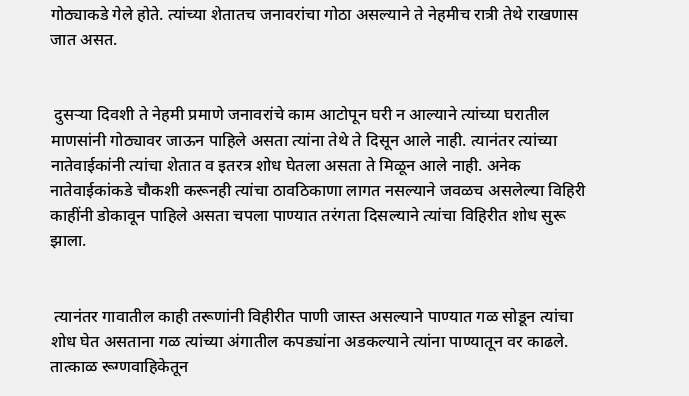गोठ्याकडे गेले होते. त्यांच्या शेतातच जनावरांचा गोठा असल्याने ते नेहमीच रात्री तेथे राखणास जात असत.


 दुसर्‍या दिवशी ते नेहमी प्रमाणे जनावरांचे काम आटोपून घरी न आल्याने त्यांच्या घरातील माणसांनी गोठ्यावर जाऊन पाहिले असता त्यांना तेथे ते दिसून आले नाही. त्यानंतर त्यांच्या नातेवाईकांनी त्यांचा शेतात व इतरत्र शोध घेतला असता ते मिळून आले नाही. अनेक नातेवाईकांकडे चौकशी करूनही त्यांचा ठावठिकाणा लागत नसल्याने जवळच असलेल्या विहिरी काहींनी डोकावून पाहिले असता चपला पाण्यात तरंगता दिसल्याने त्यांचा विहिरीत शोध सुरू झाला.


 त्यानंतर गावातील काही तरूणांनी विहीरीत पाणी जास्त असल्याने पाण्यात गळ सोडून त्यांचा शोध घेत असताना गळ त्यांच्या अंगातील कपड्यांना अडकल्याने त्यांना पाण्यातून वर काढले. तात्काळ रूग्णवाहिकेतून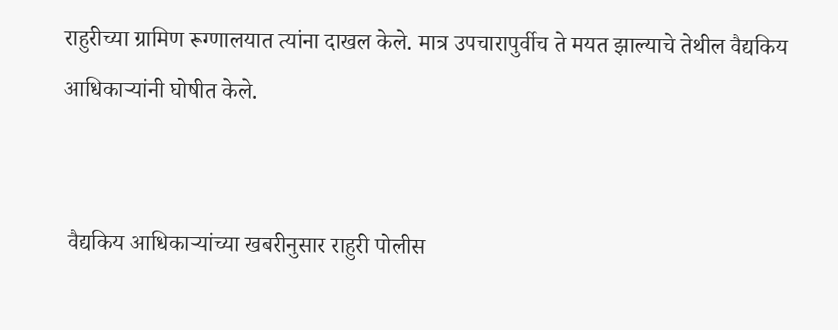राहुरीच्या ग्रामिण रूग्णालयात त्यांना दाखल केले. मात्र उपचारापुर्वीच ते मयत झाल्याचे तेथील वैद्यकिय आधिकार्‍यांनी घोषीत केले.


 वैद्यकिय आधिकार्‍यांच्या खबरीनुसार राहुरी पोलीस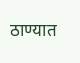ठाण्यात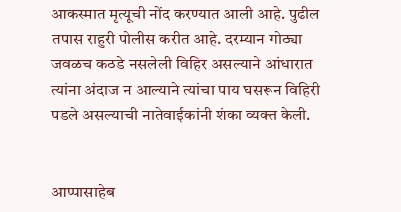आकस्मात मृत्यूची नोंद करण्यात आली आहे. पुढील तपास राहुरी पोलीस करीत आहे. दरम्यान गोठ्या जवळच कठडे नसलेली विहिर असल्याने आंधारात त्यांना अंदाज न आल्याने त्यांचा पाय घसरून विहिरी पडले असल्याची नातेवाईकांनी शंका व्यक्त केली.


आप्पासाहेब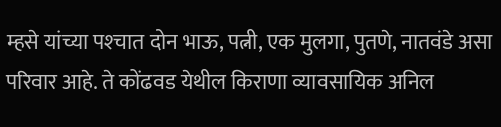म्हसे यांच्या पश्‍चात दोन भाऊ, पत्नी, एक मुलगा, पुतणे, नातवंडे असा परिवार आहे. ते कोंढवड येथील किराणा व्यावसायिक अनिल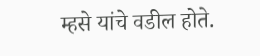म्हसे यांचे वडील होते.